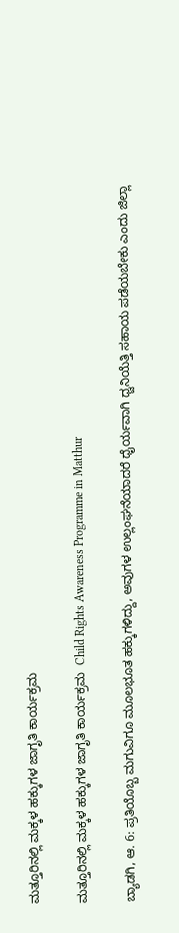ಮತ್ತೂರಿನಲ್ಲಿ ಮಕ್ಕಳ ಹಕ್ಕುಗಳ ಜಾಗೃತಿ ಕಾರ್ಯಕ್ರಮ

ಮತ್ತೂರಿನಲ್ಲಿ ಮಕ್ಕಳ ಹಕ್ಕುಗಳ ಜಾಗೃತಿ ಕಾರ್ಯಕ್ರಮ  Child Rights Awareness Programme in Matthur

ಬ್ಯಾಡಗಿ, ಆ. 6: ಪ್ರತಿಯೊಬ್ಬ ಮಗುವಿಗೂ ಮೂಲಭೂತ ಹಕ್ಕುಗಳಿದ್ದು, ಅವುಗಳ ಉಲ್ಲಂಘನೆಯಾದರೆ ಧೈರ್ಯವಾಗಿ ಧ್ವನಿಯೆತ್ತಿ ಸಹಾಯ ಪಡೆಯಬೇಕು ಎಂದು ಜಿಲ್ಲಾ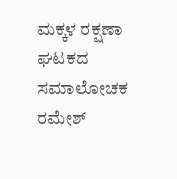ಮಕ್ಕಳ ರಕ್ಷಣಾ ಘಟಕದ ಸಮಾಲೋಚಕ ರಮೇಶ್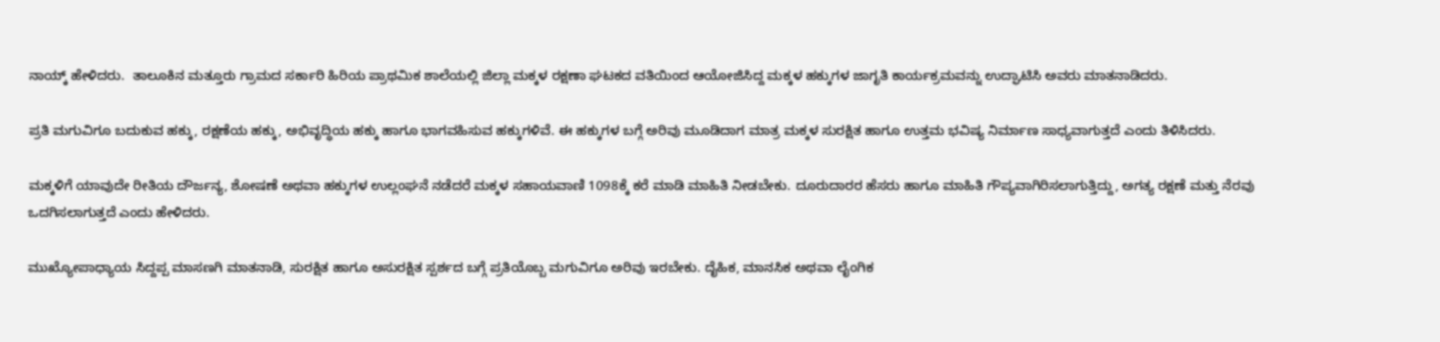ನಾಯ್ಕ್‌ ಹೇಳಿದರು.  ತಾಲೂಕಿನ ಮತ್ತೂರು ಗ್ರಾಮದ ಸರ್ಕಾರಿ ಹಿರಿಯ ಪ್ರಾಥಮಿಕ ಶಾಲೆಯಲ್ಲಿ ಜಿಲ್ಲಾ ಮಕ್ಕಳ ರಕ್ಷಣಾ ಘಟಕದ ವತಿಯಿಂದ ಆಯೋಜಿಸಿದ್ದ ಮಕ್ಕಳ ಹಕ್ಕುಗಳ ಜಾಗೃತಿ ಕಾರ್ಯಕ್ರಮವನ್ನು ಉದ್ಘಾಟಿಸಿ ಅವರು ಮಾತನಾಡಿದರು.

ಪ್ರತಿ ಮಗುವಿಗೂ ಬದುಕುವ ಹಕ್ಕು, ರಕ್ಷಣೆಯ ಹಕ್ಕು, ಅಭಿವೃದ್ಧಿಯ ಹಕ್ಕು ಹಾಗೂ ಭಾಗವಹಿಸುವ ಹಕ್ಕುಗಳಿವೆ. ಈ ಹಕ್ಕುಗಳ ಬಗ್ಗೆ ಅರಿವು ಮೂಡಿದಾಗ ಮಾತ್ರ ಮಕ್ಕಳ ಸುರಕ್ಷಿತ ಹಾಗೂ ಉತ್ತಮ ಭವಿಷ್ಯ ನಿರ್ಮಾಣ ಸಾಧ್ಯವಾಗುತ್ತದೆ ಎಂದು ತಿಳಿಸಿದರು.

ಮಕ್ಕಳಿಗೆ ಯಾವುದೇ ರೀತಿಯ ದೌರ್ಜನ್ಯ, ಶೋಷಣೆ ಅಥವಾ ಹಕ್ಕುಗಳ ಉಲ್ಲಂಘನೆ ನಡೆದರೆ ಮಕ್ಕಳ ಸಹಾಯವಾಣಿ 1098ಕ್ಕೆ ಕರೆ ಮಾಡಿ ಮಾಹಿತಿ ನೀಡಬೇಕು. ದೂರುದಾರರ ಹೆಸರು ಹಾಗೂ ಮಾಹಿತಿ ಗೌಪ್ಯವಾಗಿರಿಸಲಾಗುತ್ತಿದ್ದು, ಅಗತ್ಯ ರಕ್ಷಣೆ ಮತ್ತು ನೆರವು ಒದಗಿಸಲಾಗುತ್ತದೆ ಎಂದು ಹೇಳಿದರು.

ಮುಖ್ಯೋಪಾಧ್ಯಾಯ ಸಿದ್ದಪ್ಪ ಮಾಸಣಗಿ ಮಾತನಾಡಿ, ಸುರಕ್ಷಿತ ಹಾಗೂ ಅಸುರಕ್ಷಿತ ಸ್ಪರ್ಶದ ಬಗ್ಗೆ ಪ್ರತಿಯೊಬ್ಬ ಮಗುವಿಗೂ ಅರಿವು ಇರಬೇಕು. ದೈಹಿಕ, ಮಾನಸಿಕ ಅಥವಾ ಲೈಂಗಿಕ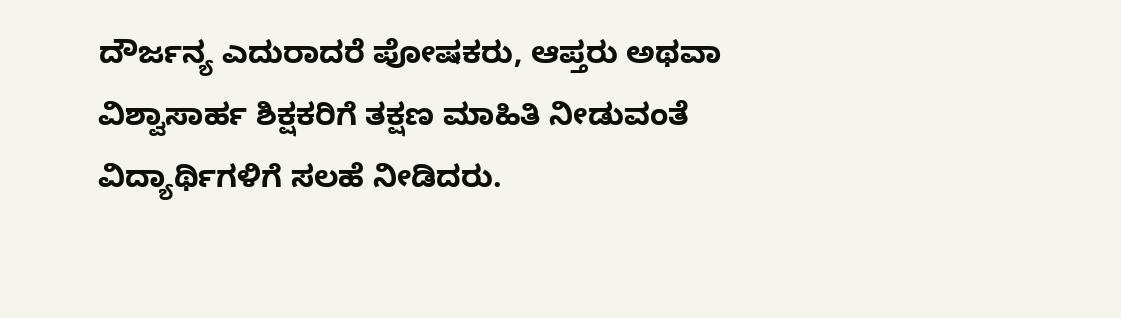ದೌರ್ಜನ್ಯ ಎದುರಾದರೆ ಪೋಷಕರು, ಆಪ್ತರು ಅಥವಾ ವಿಶ್ವಾಸಾರ್ಹ ಶಿಕ್ಷಕರಿಗೆ ತಕ್ಷಣ ಮಾಹಿತಿ ನೀಡುವಂತೆ ವಿದ್ಯಾರ್ಥಿಗಳಿಗೆ ಸಲಹೆ ನೀಡಿದರು.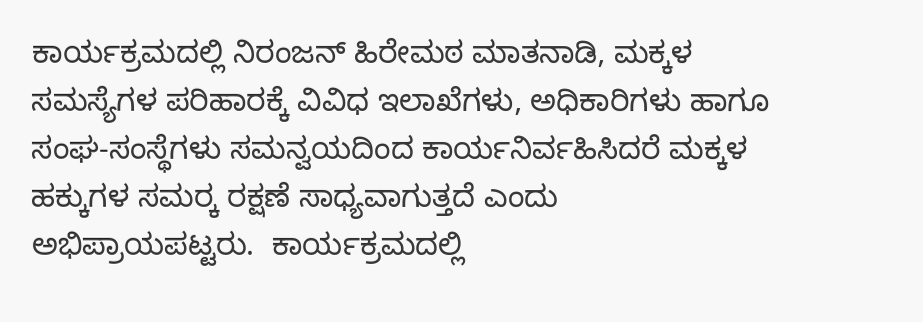ಕಾರ್ಯಕ್ರಮದಲ್ಲಿ ನಿರಂಜನ್ ಹಿರೇಮಠ ಮಾತನಾಡಿ, ಮಕ್ಕಳ ಸಮಸ್ಯೆಗಳ ಪರಿಹಾರಕ್ಕೆ ವಿವಿಧ ಇಲಾಖೆಗಳು, ಅಧಿಕಾರಿಗಳು ಹಾಗೂ ಸಂಘ-ಸಂಸ್ಥೆಗಳು ಸಮನ್ವಯದಿಂದ ಕಾರ್ಯನಿರ್ವಹಿಸಿದರೆ ಮಕ್ಕಳ ಹಕ್ಕುಗಳ ಸಮರ‍್ಕ ರಕ್ಷಣೆ ಸಾಧ್ಯವಾಗುತ್ತದೆ ಎಂದು ಅಭಿಪ್ರಾಯಪಟ್ಟರು.  ಕಾರ್ಯಕ್ರಮದಲ್ಲಿ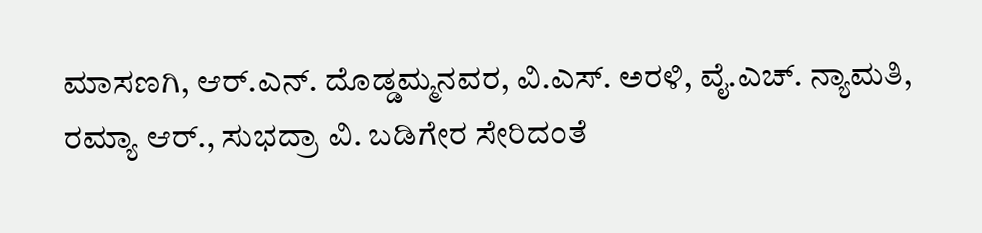ಮಾಸಣಗಿ, ಆರ್‌.ಎನ್‌. ದೊಡ್ಡಮ್ಮನವರ, ವಿ.ಎಸ್‌. ಅರಳಿ, ವೈ.ಎಚ್‌. ನ್ಯಾಮತಿ, ರಮ್ಯಾ ಆರ್‌., ಸುಭದ್ರಾ ವಿ. ಬಡಿಗೇರ ಸೇರಿದಂತೆ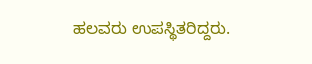ಹಲವರು ಉಪಸ್ಥಿತರಿದ್ದರು.